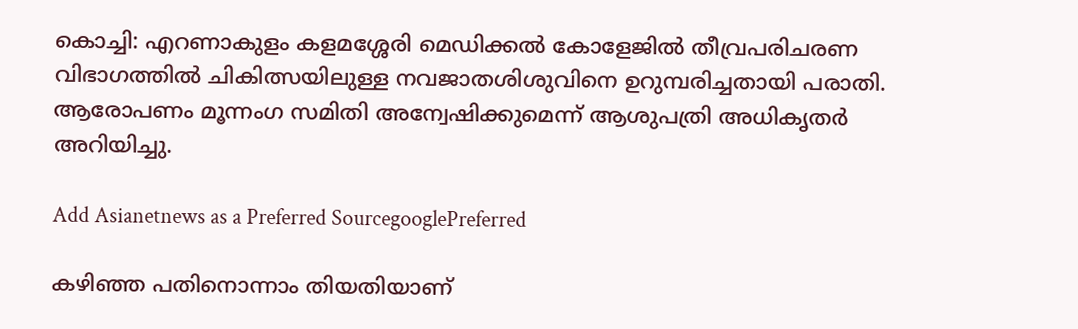കൊച്ചി: എറണാകുളം കളമശ്ശേരി മെഡിക്കൽ കോളേജിൽ തീവ്രപരിചരണ വിഭാഗത്തിൽ ചികിത്സയിലുള്ള നവജാതശിശുവിനെ ഉറുമ്പരിച്ചതായി പരാതി. ആരോപണം മൂന്നംഗ സമിതി അന്വേഷിക്കുമെന്ന് ആശുപത്രി അധികൃതർ അറിയിച്ചു.

Add Asianetnews as a Preferred SourcegooglePreferred

കഴിഞ്ഞ പതിനൊന്നാം തിയതിയാണ്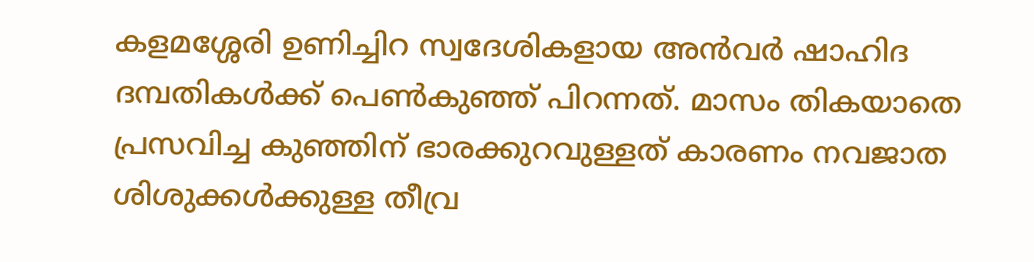കളമശ്ശേരി ഉണിച്ചിറ സ്വദേശികളായ അൻവർ ഷാഹിദ ദമ്പതികൾക്ക് പെൺകുഞ്ഞ് പിറന്നത്. മാസം തികയാതെ പ്രസവിച്ച കുഞ്ഞിന് ഭാരക്കുറവുള്ളത് കാരണം നവജാത ശിശുക്കൾക്കുള്ള തീവ്ര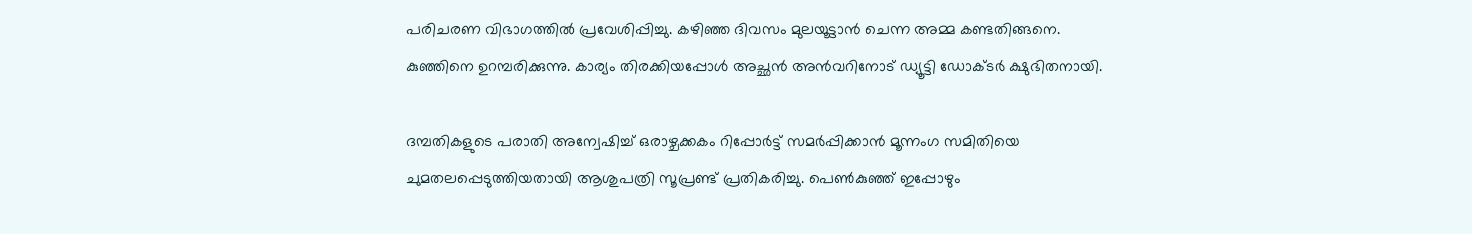പരിചരണ വിഭാഗത്തിൽ പ്രവേശിപ്പിച്ചു. കഴിഞ്ഞ ദിവസം മുലയൂട്ടാൻ ചെന്ന അമ്മ കണ്ടതിങ്ങനെ. കുഞ്ഞിനെ ഉറമ്പരിക്കുന്നു. കാര്യം തിരക്കിയപ്പോൾ അച്ഛൻ അൻവറിനോട് ഡ്യൂട്ടി ഡോക്ടർ ക്ഷുഭിതനായി.

ദമ്പതികളുടെ പരാതി അന്വേഷിച്ച് ഒരാഴ്ചക്കകം റിപ്പോർട്ട് സമർപ്പിക്കാൻ മൂന്നംഗ സമിതിയെ ചുമതലപ്പെടുത്തിയതായി ആശുപത്രി സൂപ്രണ്ട് പ്രതികരിച്ചു. പെൺകുഞ്ഞ് ഇപ്പോഴും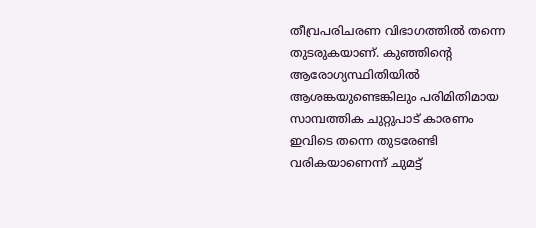തീവ്രപരിചരണ വിഭാഗത്തിൽ തന്നെ തുടരുകയാണ്. കുഞ്ഞിന്‍റെ ആരോഗ്യസ്ഥിതിയിൽ ആശങ്കയുണ്ടെങ്കിലും പരിമിതിമായ സാമ്പത്തിക ചുറ്റുപാട് കാരണം ഇവിടെ തന്നെ തുടരേണ്ടി വരികയാണെന്ന് ചുമട്ട്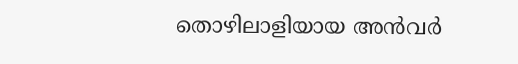തൊഴിലാളിയായ അൻവർ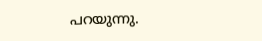പറയുന്നു.